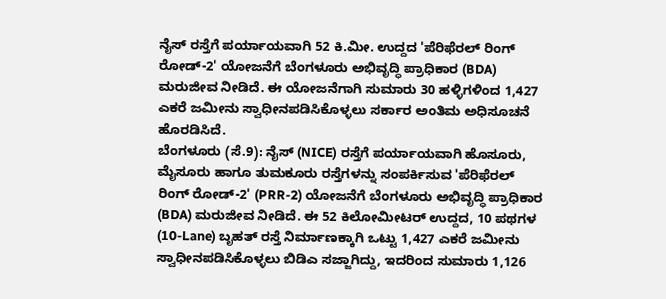ನೈಸ್ ರಸ್ತೆಗೆ ಪರ್ಯಾಯವಾಗಿ 52 ಕಿ.ಮೀ. ಉದ್ದದ 'ಪೆರಿಫೆರಲ್ ರಿಂಗ್ ರೋಡ್-2' ಯೋಜನೆಗೆ ಬೆಂಗಳೂರು ಅಭಿವೃದ್ಧಿ ಪ್ರಾಧಿಕಾರ (BDA) ಮರುಜೀವ ನೀಡಿದೆ. ಈ ಯೋಜನೆಗಾಗಿ ಸುಮಾರು 30 ಹಳ್ಳಿಗಳಿಂದ 1,427 ಎಕರೆ ಜಮೀನು ಸ್ವಾಧೀನಪಡಿಸಿಕೊಳ್ಳಲು ಸರ್ಕಾರ ಅಂತಿಮ ಅಧಿಸೂಚನೆ ಹೊರಡಿಸಿದೆ.
ಬೆಂಗಳೂರು (ಸೆ.9): ನೈಸ್ (NICE) ರಸ್ತೆಗೆ ಪರ್ಯಾಯವಾಗಿ ಹೊಸೂರು, ಮೈಸೂರು ಹಾಗೂ ತುಮಕೂರು ರಸ್ತೆಗಳನ್ನು ಸಂಪರ್ಕಿಸುವ 'ಪೆರಿಫೆರಲ್ ರಿಂಗ್ ರೋಡ್-2' (PRR-2) ಯೋಜನೆಗೆ ಬೆಂಗಳೂರು ಅಭಿವೃದ್ಧಿ ಪ್ರಾಧಿಕಾರ (BDA) ಮರುಜೀವ ನೀಡಿದೆ. ಈ 52 ಕಿಲೋಮೀಟರ್ ಉದ್ದದ, 10 ಪಥಗಳ (10-Lane) ಬೃಹತ್ ರಸ್ತೆ ನಿರ್ಮಾಣಕ್ಕಾಗಿ ಒಟ್ಟು 1,427 ಎಕರೆ ಜಮೀನು ಸ್ವಾಧೀನಪಡಿಸಿಕೊಳ್ಳಲು ಬಿಡಿಎ ಸಜ್ಜಾಗಿದ್ದು, ಇದರಿಂದ ಸುಮಾರು 1,126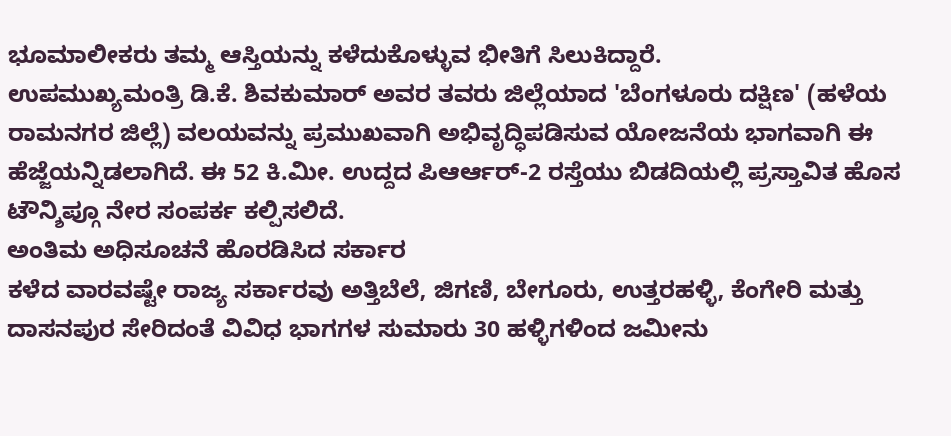ಭೂಮಾಲೀಕರು ತಮ್ಮ ಆಸ್ತಿಯನ್ನು ಕಳೆದುಕೊಳ್ಳುವ ಭೀತಿಗೆ ಸಿಲುಕಿದ್ದಾರೆ.
ಉಪಮುಖ್ಯಮಂತ್ರಿ ಡಿ.ಕೆ. ಶಿವಕುಮಾರ್ ಅವರ ತವರು ಜಿಲ್ಲೆಯಾದ 'ಬೆಂಗಳೂರು ದಕ್ಷಿಣ' (ಹಳೆಯ ರಾಮನಗರ ಜಿಲ್ಲೆ) ವಲಯವನ್ನು ಪ್ರಮುಖವಾಗಿ ಅಭಿವೃದ್ಧಿಪಡಿಸುವ ಯೋಜನೆಯ ಭಾಗವಾಗಿ ಈ ಹೆಜ್ಜೆಯನ್ನಿಡಲಾಗಿದೆ. ಈ 52 ಕಿ.ಮೀ. ಉದ್ದದ ಪಿಆರ್ಆರ್-2 ರಸ್ತೆಯು ಬಿಡದಿಯಲ್ಲಿ ಪ್ರಸ್ತಾವಿತ ಹೊಸ ಟೌನ್ಶಿಪ್ಗೂ ನೇರ ಸಂಪರ್ಕ ಕಲ್ಪಿಸಲಿದೆ.
ಅಂತಿಮ ಅಧಿಸೂಚನೆ ಹೊರಡಿಸಿದ ಸರ್ಕಾರ
ಕಳೆದ ವಾರವಷ್ಟೇ ರಾಜ್ಯ ಸರ್ಕಾರವು ಅತ್ತಿಬೆಲೆ, ಜಿಗಣಿ, ಬೇಗೂರು, ಉತ್ತರಹಳ್ಳಿ, ಕೆಂಗೇರಿ ಮತ್ತು ದಾಸನಪುರ ಸೇರಿದಂತೆ ವಿವಿಧ ಭಾಗಗಳ ಸುಮಾರು 30 ಹಳ್ಳಿಗಳಿಂದ ಜಮೀನು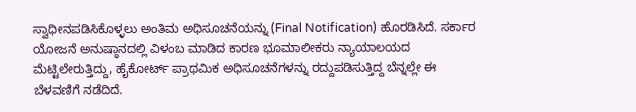ಸ್ವಾಧೀನಪಡಿಸಿಕೊಳ್ಳಲು ಅಂತಿಮ ಅಧಿಸೂಚನೆಯನ್ನು (Final Notification) ಹೊರಡಿಸಿದೆ. ಸರ್ಕಾರ ಯೋಜನೆ ಅನುಷ್ಠಾನದಲ್ಲಿ ವಿಳಂಬ ಮಾಡಿದ ಕಾರಣ ಭೂಮಾಲೀಕರು ನ್ಯಾಯಾಲಯದ ಮೆಟ್ಟಿಲೇರುತ್ತಿದ್ದು, ಹೈಕೋರ್ಟ್ ಪ್ರಾಥಮಿಕ ಅಧಿಸೂಚನೆಗಳನ್ನು ರದ್ದುಪಡಿಸುತ್ತಿದ್ದ ಬೆನ್ನಲ್ಲೇ ಈ ಬೆಳವಣಿಗೆ ನಡೆದಿದೆ.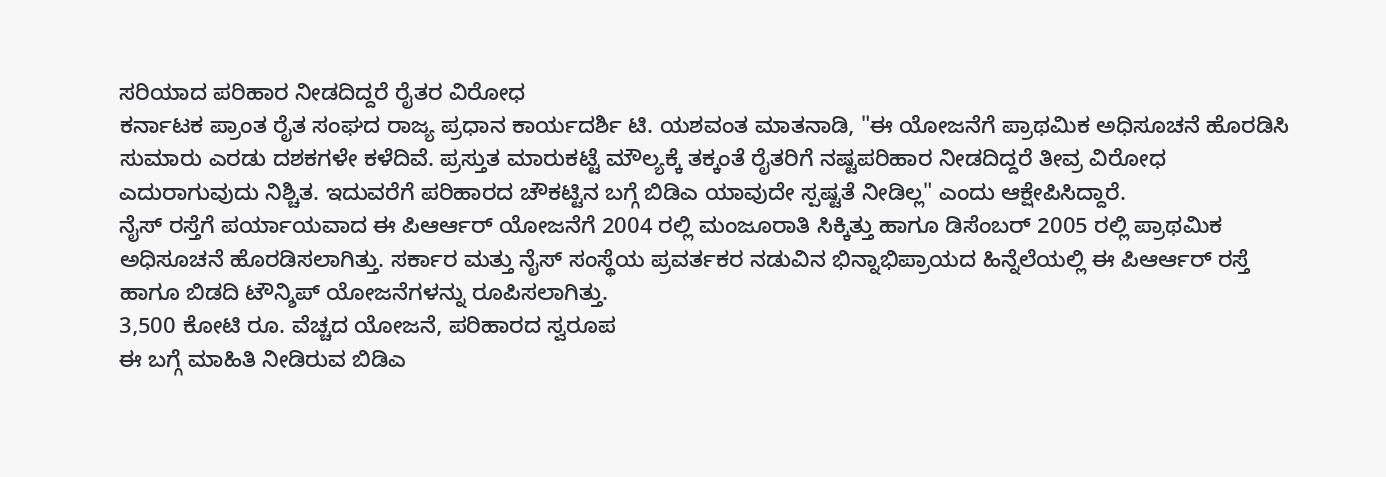ಸರಿಯಾದ ಪರಿಹಾರ ನೀಡದಿದ್ದರೆ ರೈತರ ವಿರೋಧ
ಕರ್ನಾಟಕ ಪ್ರಾಂತ ರೈತ ಸಂಘದ ರಾಜ್ಯ ಪ್ರಧಾನ ಕಾರ್ಯದರ್ಶಿ ಟಿ. ಯಶವಂತ ಮಾತನಾಡಿ, "ಈ ಯೋಜನೆಗೆ ಪ್ರಾಥಮಿಕ ಅಧಿಸೂಚನೆ ಹೊರಡಿಸಿ ಸುಮಾರು ಎರಡು ದಶಕಗಳೇ ಕಳೆದಿವೆ. ಪ್ರಸ್ತುತ ಮಾರುಕಟ್ಟೆ ಮೌಲ್ಯಕ್ಕೆ ತಕ್ಕಂತೆ ರೈತರಿಗೆ ನಷ್ಟಪರಿಹಾರ ನೀಡದಿದ್ದರೆ ತೀವ್ರ ವಿರೋಧ ಎದುರಾಗುವುದು ನಿಶ್ಚಿತ. ಇದುವರೆಗೆ ಪರಿಹಾರದ ಚೌಕಟ್ಟಿನ ಬಗ್ಗೆ ಬಿಡಿಎ ಯಾವುದೇ ಸ್ಪಷ್ಟತೆ ನೀಡಿಲ್ಲ" ಎಂದು ಆಕ್ಷೇಪಿಸಿದ್ದಾರೆ.
ನೈಸ್ ರಸ್ತೆಗೆ ಪರ್ಯಾಯವಾದ ಈ ಪಿಆರ್ಆರ್ ಯೋಜನೆಗೆ 2004 ರಲ್ಲಿ ಮಂಜೂರಾತಿ ಸಿಕ್ಕಿತ್ತು ಹಾಗೂ ಡಿಸೆಂಬರ್ 2005 ರಲ್ಲಿ ಪ್ರಾಥಮಿಕ ಅಧಿಸೂಚನೆ ಹೊರಡಿಸಲಾಗಿತ್ತು. ಸರ್ಕಾರ ಮತ್ತು ನೈಸ್ ಸಂಸ್ಥೆಯ ಪ್ರವರ್ತಕರ ನಡುವಿನ ಭಿನ್ನಾಭಿಪ್ರಾಯದ ಹಿನ್ನೆಲೆಯಲ್ಲಿ ಈ ಪಿಆರ್ಆರ್ ರಸ್ತೆ ಹಾಗೂ ಬಿಡದಿ ಟೌನ್ಶಿಪ್ ಯೋಜನೆಗಳನ್ನು ರೂಪಿಸಲಾಗಿತ್ತು.
3,500 ಕೋಟಿ ರೂ. ವೆಚ್ಚದ ಯೋಜನೆ, ಪರಿಹಾರದ ಸ್ವರೂಪ
ಈ ಬಗ್ಗೆ ಮಾಹಿತಿ ನೀಡಿರುವ ಬಿಡಿಎ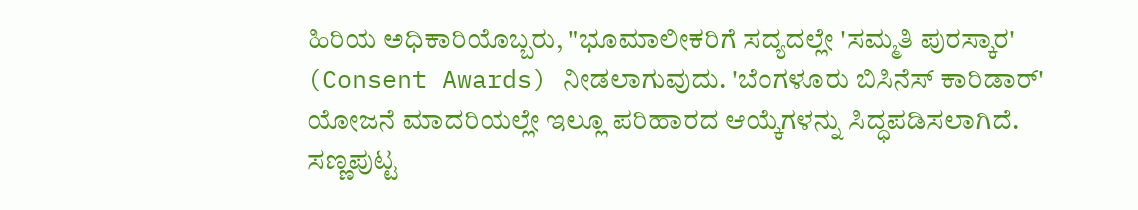ಹಿರಿಯ ಅಧಿಕಾರಿಯೊಬ್ಬರು, "ಭೂಮಾಲೀಕರಿಗೆ ಸದ್ಯದಲ್ಲೇ 'ಸಮ್ಮತಿ ಪುರಸ್ಕಾರ' (Consent Awards) ನೀಡಲಾಗುವುದು. 'ಬೆಂಗಳೂರು ಬಿಸಿನೆಸ್ ಕಾರಿಡಾರ್' ಯೋಜನೆ ಮಾದರಿಯಲ್ಲೇ ಇಲ್ಲೂ ಪರಿಹಾರದ ಆಯ್ಕೆಗಳನ್ನು ಸಿದ್ಧಪಡಿಸಲಾಗಿದೆ. ಸಣ್ಣಪುಟ್ಟ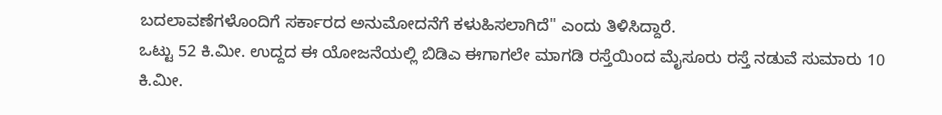ಬದಲಾವಣೆಗಳೊಂದಿಗೆ ಸರ್ಕಾರದ ಅನುಮೋದನೆಗೆ ಕಳುಹಿಸಲಾಗಿದೆ" ಎಂದು ತಿಳಿಸಿದ್ದಾರೆ.
ಒಟ್ಟು 52 ಕಿ.ಮೀ. ಉದ್ದದ ಈ ಯೋಜನೆಯಲ್ಲಿ ಬಿಡಿಎ ಈಗಾಗಲೇ ಮಾಗಡಿ ರಸ್ತೆಯಿಂದ ಮೈಸೂರು ರಸ್ತೆ ನಡುವೆ ಸುಮಾರು 10 ಕಿ.ಮೀ.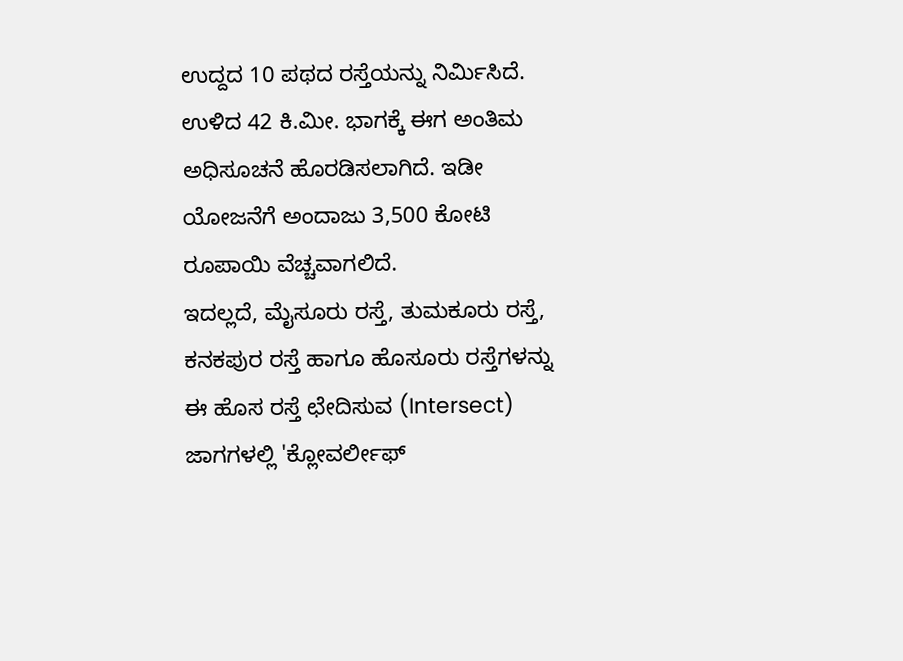ಉದ್ದದ 10 ಪಥದ ರಸ್ತೆಯನ್ನು ನಿರ್ಮಿಸಿದೆ. ಉಳಿದ 42 ಕಿ.ಮೀ. ಭಾಗಕ್ಕೆ ಈಗ ಅಂತಿಮ ಅಧಿಸೂಚನೆ ಹೊರಡಿಸಲಾಗಿದೆ. ಇಡೀ ಯೋಜನೆಗೆ ಅಂದಾಜು 3,500 ಕೋಟಿ ರೂಪಾಯಿ ವೆಚ್ಚವಾಗಲಿದೆ.
ಇದಲ್ಲದೆ, ಮೈಸೂರು ರಸ್ತೆ, ತುಮಕೂರು ರಸ್ತೆ, ಕನಕಪುರ ರಸ್ತೆ ಹಾಗೂ ಹೊಸೂರು ರಸ್ತೆಗಳನ್ನು ಈ ಹೊಸ ರಸ್ತೆ ಛೇದಿಸುವ (Intersect) ಜಾಗಗಳಲ್ಲಿ 'ಕ್ಲೋವರ್ಲೀಫ್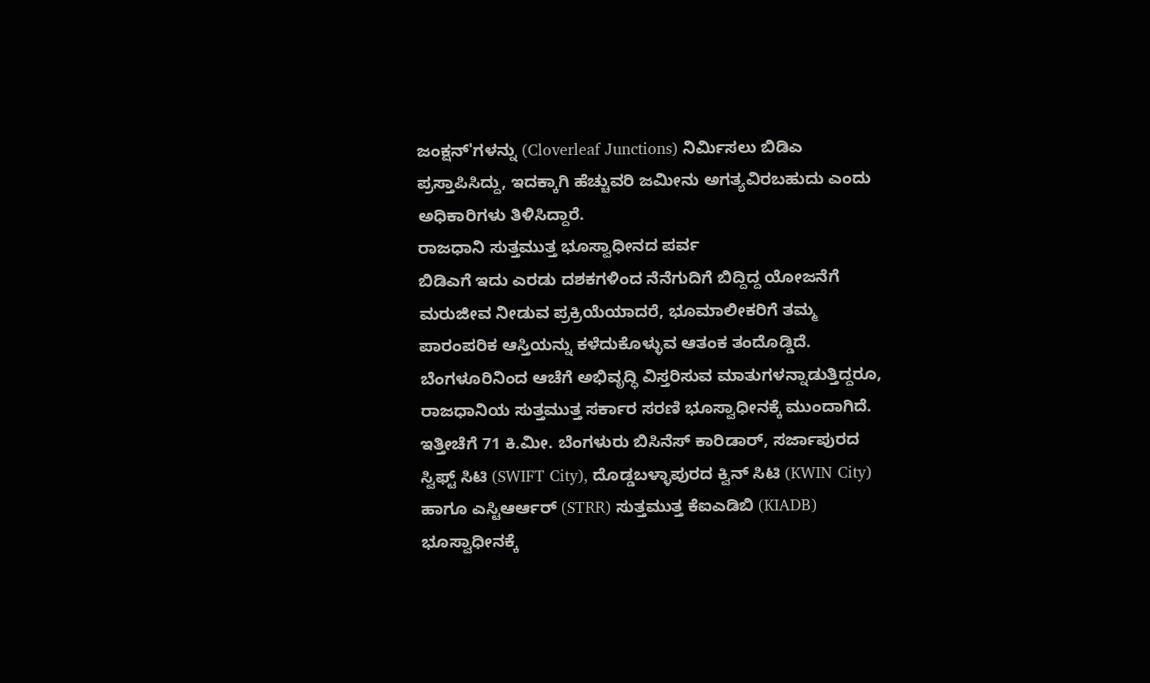ಜಂಕ್ಷನ್'ಗಳನ್ನು (Cloverleaf Junctions) ನಿರ್ಮಿಸಲು ಬಿಡಿಎ ಪ್ರಸ್ತಾಪಿಸಿದ್ದು, ಇದಕ್ಕಾಗಿ ಹೆಚ್ಚುವರಿ ಜಮೀನು ಅಗತ್ಯವಿರಬಹುದು ಎಂದು ಅಧಿಕಾರಿಗಳು ತಿಳಿಸಿದ್ದಾರೆ.
ರಾಜಧಾನಿ ಸುತ್ತಮುತ್ತ ಭೂಸ್ವಾಧೀನದ ಪರ್ವ
ಬಿಡಿಎಗೆ ಇದು ಎರಡು ದಶಕಗಳಿಂದ ನೆನೆಗುದಿಗೆ ಬಿದ್ದಿದ್ದ ಯೋಜನೆಗೆ ಮರುಜೀವ ನೀಡುವ ಪ್ರಕ್ರಿಯೆಯಾದರೆ, ಭೂಮಾಲೀಕರಿಗೆ ತಮ್ಮ ಪಾರಂಪರಿಕ ಆಸ್ತಿಯನ್ನು ಕಳೆದುಕೊಳ್ಳುವ ಆತಂಕ ತಂದೊಡ್ಡಿದೆ. ಬೆಂಗಳೂರಿನಿಂದ ಆಚೆಗೆ ಅಭಿವೃದ್ಧಿ ವಿಸ್ತರಿಸುವ ಮಾತುಗಳನ್ನಾಡುತ್ತಿದ್ದರೂ, ರಾಜಧಾನಿಯ ಸುತ್ತಮುತ್ತ ಸರ್ಕಾರ ಸರಣಿ ಭೂಸ್ವಾಧೀನಕ್ಕೆ ಮುಂದಾಗಿದೆ. ಇತ್ತೀಚೆಗೆ 71 ಕಿ.ಮೀ. ಬೆಂಗಳುರು ಬಿಸಿನೆಸ್ ಕಾರಿಡಾರ್, ಸರ್ಜಾಪುರದ ಸ್ವಿಫ್ಟ್ ಸಿಟಿ (SWIFT City), ದೊಡ್ಡಬಳ್ಳಾಪುರದ ಕ್ವಿನ್ ಸಿಟಿ (KWIN City) ಹಾಗೂ ಎಸ್ಟಿಆರ್ಆರ್ (STRR) ಸುತ್ತಮುತ್ತ ಕೆಐಎಡಿಬಿ (KIADB) ಭೂಸ್ವಾಧೀನಕ್ಕೆ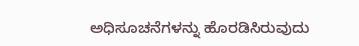ಅಧಿಸೂಚನೆಗಳನ್ನು ಹೊರಡಿಸಿರುವುದು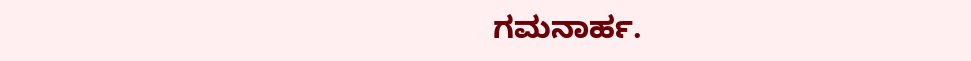ಗಮನಾರ್ಹ.